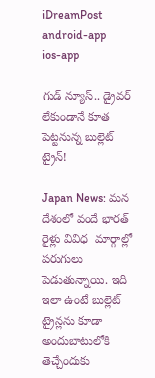iDreamPost
android-app
ios-app

గుడ్ న్యూస్.. డ్రైవర్ లేకుండానే కూత పెట్టనున్న బుల్లెట్ ట్రైన్!

Japan News: మన దేశంలో వందే భారత్ రైళ్లు వివిధ  మార్గాల్లో పరుగులు పెడుతున్నాయి. ఇది ఇలా ఉంటే బుల్లెట్ ట్రైన్లను కూడా అందుబాటులోకి తెచ్చేందుకు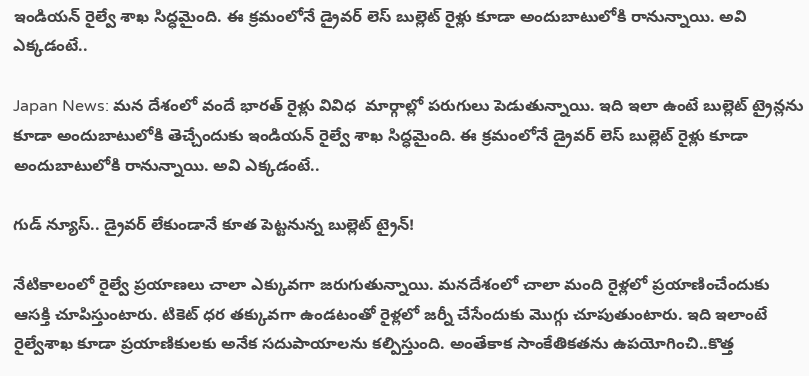ఇండియన్ రైల్వే శాఖ సిద్ధమైంది. ఈ క్రమంలోనే డ్రైవర్ లెస్ బుల్లెట్ రైళ్లు కూడా అందుబాటులోకి రానున్నాయి. అవి ఎక్కడంటే..

Japan News: మన దేశంలో వందే భారత్ రైళ్లు వివిధ  మార్గాల్లో పరుగులు పెడుతున్నాయి. ఇది ఇలా ఉంటే బుల్లెట్ ట్రైన్లను కూడా అందుబాటులోకి తెచ్చేందుకు ఇండియన్ రైల్వే శాఖ సిద్ధమైంది. ఈ క్రమంలోనే డ్రైవర్ లెస్ బుల్లెట్ రైళ్లు కూడా అందుబాటులోకి రానున్నాయి. అవి ఎక్కడంటే..

గుడ్ న్యూస్.. డ్రైవర్ లేకుండానే కూత పెట్టనున్న బుల్లెట్ ట్రైన్!

నేటికాలంలో రైల్వే ప్రయాణలు చాలా ఎక్కువగా జరుగుతున్నాయి. మనదేశంలో చాలా మంది రైళ్లలో ప్రయాణించేందుకు ఆసక్తి చూపిస్తుంటారు. టికెట్ ధర తక్కువగా ఉండటంతో రైళ్లలో జర్నీ చేసేందుకు మొగ్గు చూపుతుంటారు. ఇది ఇలాంటే రైల్వేశాఖ కూడా ప్రయాణికులకు అనేక సదుపాయాలను కల్పిస్తుంది. అంతేకాక సాంకేతికతను ఉపయోగించి..కొత్త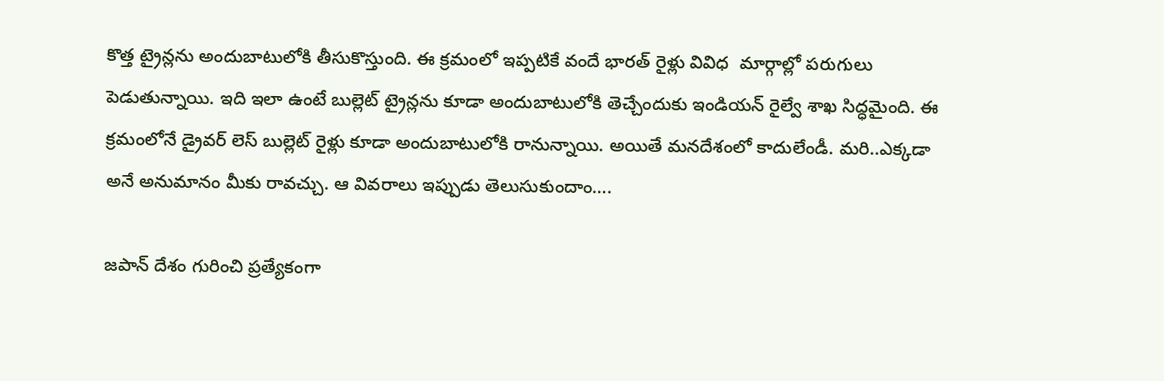కొత్త ట్రైన్లను అందుబాటులోకి తీసుకొస్తుంది. ఈ క్రమంలో ఇప్పటికే వందే భారత్ రైళ్లు వివిధ  మార్గాల్లో పరుగులు పెడుతున్నాయి. ఇది ఇలా ఉంటే బుల్లెట్ ట్రైన్లను కూడా అందుబాటులోకి తెచ్చేందుకు ఇండియన్ రైల్వే శాఖ సిద్ధమైంది. ఈ క్రమంలోనే డ్రైవర్ లెస్ బుల్లెట్ రైళ్లు కూడా అందుబాటులోకి రానున్నాయి. అయితే మనదేశంలో కాదులేండీ. మరి..ఎక్కడా అనే అనుమానం మీకు రావచ్చు. ఆ వివరాలు ఇప్పుడు తెలుసుకుందాం….

జపాన్ దేశం గురించి ప్రత్యేకంగా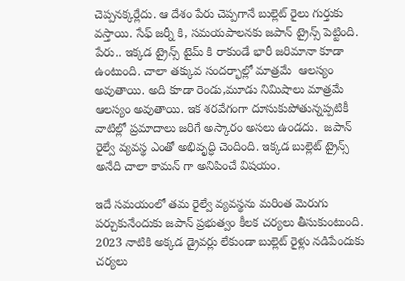చెప్పనక్కర్లేదు. ఆ దేశం పేరు చెప్పగానే బుల్లెట్ రైలు గుర్తుకు వస్తాయి. సేఫ్ జర్నీ కి, సమయపాలనకు జపాన్ ట్రైన్స్ పెట్టింది. పేరు.. ఇక్కడ ట్రైన్స్ టైమ్ కి రాకుండే భారీ జరిమానా కూడా ఉంటుంది. చాలా తక్కువ సందర్భాల్లో మాత్రమే  ఆలస్యం అవుతాయి. అది కూడా రెండు,మూడు నిమిషాలు మాత్రమే ఆలస్యం అవుతాయి. ఇక శరవేగంగా దూసుకుపోతున్నప్పటికీ వాటిల్లో ప్రమాదాలు జరిగే అస్కారం అసలు ఉండదు.  జపాన్ రైల్వే వ్యవస్థ ఎంతో అభివృద్ధి చెందింది. ఇక్కడ బుల్లెట్ ట్రైన్స్  అనేది చాలా కామన్ గా అనిపించే విషయం.

ఇదే సమయంలో తమ రైల్వే వ్యవస్థను మరింత మెరుగు పర్చుకునేందుకు జపాన్ ప్రభుత్వం కీలక చర్యలు తీసుకుంటుంది. 2023 నాటికి అక్కడ డ్రైవర్లు లేకుండా బుల్లెట్ రైళ్లు నడిపేందుకు చర్యలు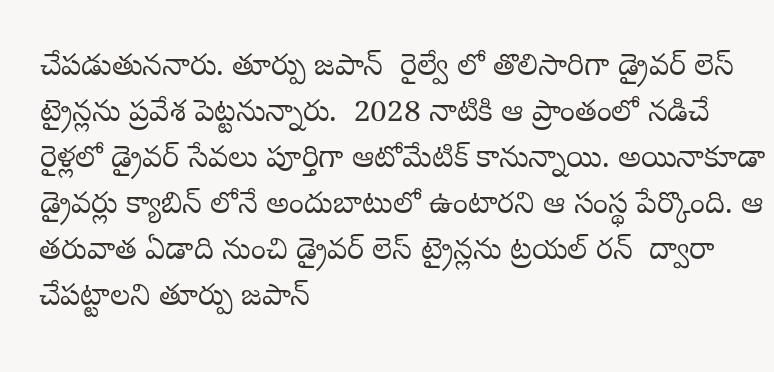చేపడుతుననారు. తూర్పు జపాన్  రైల్వే లో తొలిసారిగా డ్రైవర్ లెస్ ట్రైన్లను ప్రవేశ పెట్టనున్నారు.  2028 నాటికి ఆ ప్రాంతంలో నడిచే రైళ్లలో డ్రైవర్ సేవలు పూర్తిగా ఆటోమేటిక్ కానున్నాయి. అయినాకూడా డ్రైవర్లు క్యాబిన్ లోనే అందుబాటులో ఉంటారని ఆ సంస్థ పేర్కొంది. ఆ తరువాత ఏడాది నుంచి డ్రైవర్ లెస్ ట్రైన్లను ట్రయల్ రన్  ద్వారా చేపట్టాలని తూర్పు జపాన్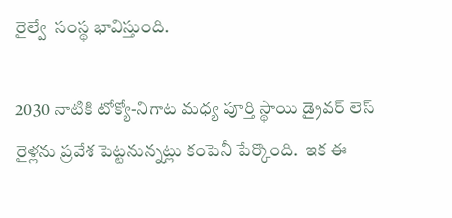రైల్వే  సంస్థ భావిస్తుంది.

2030 నాటికి టోక్యో-నిగాట మధ్య పూర్తి స్థాయి డ్రైవర్ లెస్ రైళ్లను ప్రవేశ పెట్టనున్నట్లు కంపెనీ పేర్కొంది.  ఇక ఈ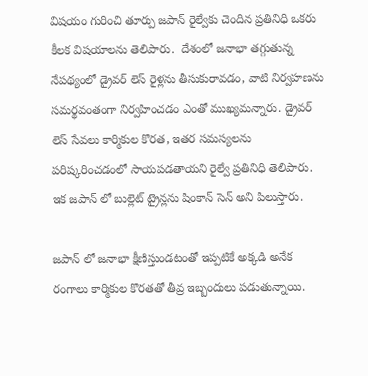విషయం గురించి తూర్పు జపాన్ రైల్వేకు చెందిన ప్రతినిధి ఒకరు కీలక విషయాలను తెలిపారు.  దేశంలో జనాభా తగ్గుతున్న నేపథ్యంలో డ్రైవర్ లెస్ రైళ్లను తీసుకురావడం, వాటి నిర్వహణను సమర్థవంతంగా నిర్వహించడం ఎంతో ముఖ్యమన్నారు. డ్రైవర్ లెస్ సేవలు కార్మికుల కొరత, ఇతర సమస్యలను పరిష్కరించడంలో సాయపడతాయని రైల్వే ప్రతినిధి తెలిపారు. ఇక జపాన్ లో బుల్లెట్ ట్రైన్లను షింకాన్ సెన్ అని పిలుస్తారు.

జపాన్ లో జనాభా క్షీణిస్తుండటంతో ఇప్పటికే అక్కడి అనేక రంగాలు కార్మికుల కొరతతో తీవ్ర ఇబ్బందులు పడుతున్నాయి.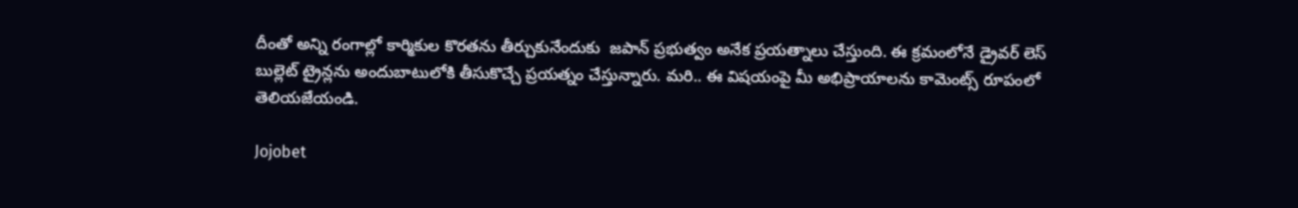దీంతో అన్ని రంగాల్లో కార్మికుల కొరతను తీర్చుకునేందుకు  జపాన్ ప్రభుత్వం అనేక ప్రయత్నాలు చేస్తుంది. ఈ క్రమంలోనే డ్రైవర్ లెస్ బుల్లెట్ ట్రైన్లను అందుబాటులోకి తీసుకొచ్చే ప్రయత్నం చేస్తున్నారు. మరి.. ఈ విషయంపై మీ అభిప్రాయాలను కామెంట్స్ రూపంలో తెలియజేయండి.

Jojobet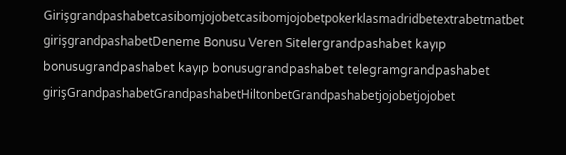Girişgrandpashabetcasibomjojobetcasibomjojobetpokerklasmadridbetextrabetmatbet girişgrandpashabetDeneme Bonusu Veren Sitelergrandpashabet kayıp bonusugrandpashabet kayıp bonusugrandpashabet telegramgrandpashabet girişGrandpashabetGrandpashabetHiltonbetGrandpashabetjojobetjojobet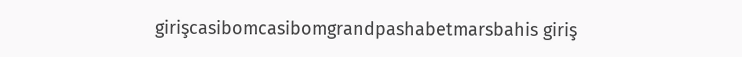girişcasibomcasibomgrandpashabetmarsbahis giriş